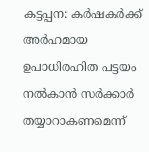കട്ടപ്പന: കർഷകർക്ക് അർഹമായ ഉപാധിരഹിത പട്ടയം നൽകാൻ സർക്കാർ തയ്യാറാകണമെന്ന്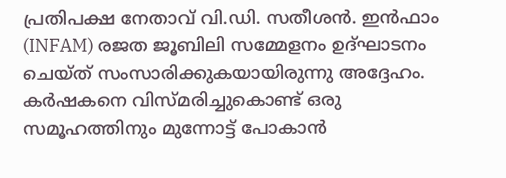പ്രതിപക്ഷ നേതാവ് വി.ഡി. സതീശൻ. ഇൻഫാം (INFAM) രജത ജൂബിലി സമ്മേളനം ഉദ്ഘാടനം ചെയ്ത് സംസാരിക്കുകയായിരുന്നു അദ്ദേഹം. കർഷകനെ വിസ്മരിച്ചുകൊണ്ട് ഒരു സമൂഹത്തിനും മുന്നോട്ട് പോകാൻ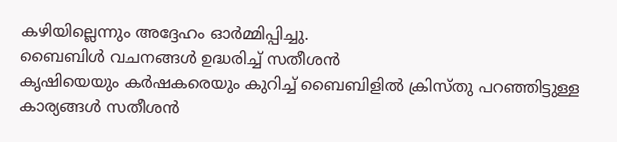കഴിയില്ലെന്നും അദ്ദേഹം ഓർമ്മിപ്പിച്ചു.
ബൈബിൾ വചനങ്ങൾ ഉദ്ധരിച്ച് സതീശൻ
കൃഷിയെയും കർഷകരെയും കുറിച്ച് ബൈബിളിൽ ക്രിസ്തു പറഞ്ഞിട്ടുള്ള കാര്യങ്ങൾ സതീശൻ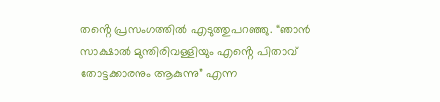തൻ്റെ പ്രസംഗത്തിൽ എടുത്തുപറഞ്ഞു. “ഞാൻ സാക്ഷാൽ മുന്തിരിവള്ളിയും എൻ്റെ പിതാവ് തോട്ടക്കാരനും ആകുന്നു” എന്ന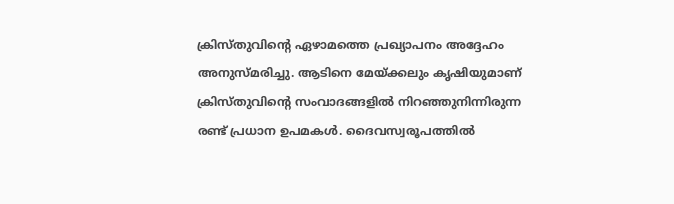ക്രിസ്തുവിൻ്റെ ഏഴാമത്തെ പ്രഖ്യാപനം അദ്ദേഹം അനുസ്മരിച്ചു. ആടിനെ മേയ്ക്കലും കൃഷിയുമാണ് ക്രിസ്തുവിൻ്റെ സംവാദങ്ങളിൽ നിറഞ്ഞുനിന്നിരുന്ന രണ്ട് പ്രധാന ഉപമകൾ. ദൈവസ്വരൂപത്തിൽ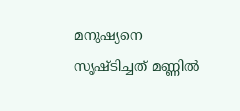മനുഷ്യനെ സൃഷ്ടിച്ചത് മണ്ണിൽ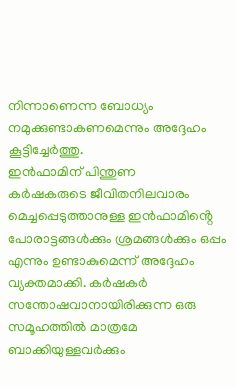നിന്നാണെന്ന ബോധ്യം നമുക്കുണ്ടാകണമെന്നും അദ്ദേഹം കൂട്ടിച്ചേർത്തു.
ഇൻഫാമിന് പിന്തുണ
കർഷകരുടെ ജീവിതനിലവാരം മെച്ചപ്പെടുത്താനുള്ള ഇൻഫാമിൻ്റെ പോരാട്ടങ്ങൾക്കും ശ്രമങ്ങൾക്കും ഒപ്പം എന്നും ഉണ്ടാകുമെന്ന് അദ്ദേഹം വ്യക്തമാക്കി. കർഷകർ സന്തോഷവാനായിരിക്കുന്ന ഒരു സമൂഹത്തിൽ മാത്രമേ ബാക്കിയുള്ളവർക്കും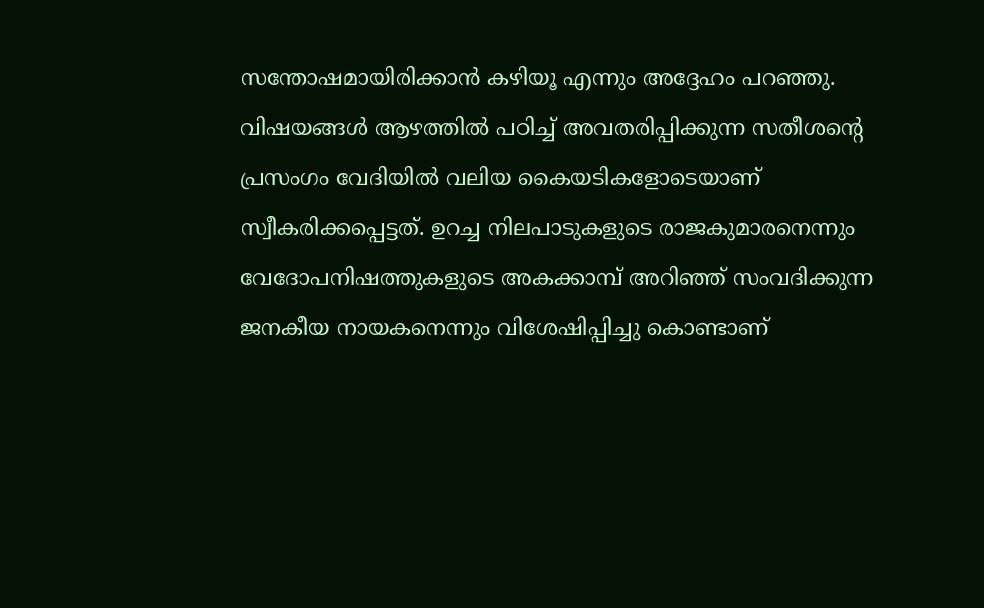സന്തോഷമായിരിക്കാൻ കഴിയൂ എന്നും അദ്ദേഹം പറഞ്ഞു.
വിഷയങ്ങൾ ആഴത്തിൽ പഠിച്ച് അവതരിപ്പിക്കുന്ന സതീശൻ്റെ പ്രസംഗം വേദിയിൽ വലിയ കൈയടികളോടെയാണ് സ്വീകരിക്കപ്പെട്ടത്. ഉറച്ച നിലപാടുകളുടെ രാജകുമാരനെന്നും വേദോപനിഷത്തുകളുടെ അകക്കാമ്പ് അറിഞ്ഞ് സംവദിക്കുന്ന ജനകീയ നായകനെന്നും വിശേഷിപ്പിച്ചു കൊണ്ടാണ്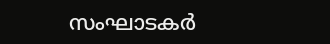സംഘാടകർ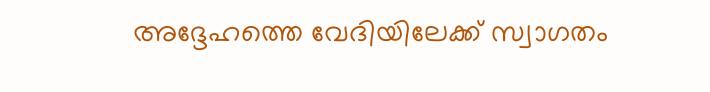അദ്ദേഹത്തെ വേദിയിലേക്ക് സ്വാഗതം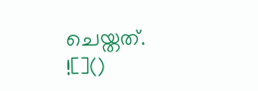ചെയ്തത്.
![]()